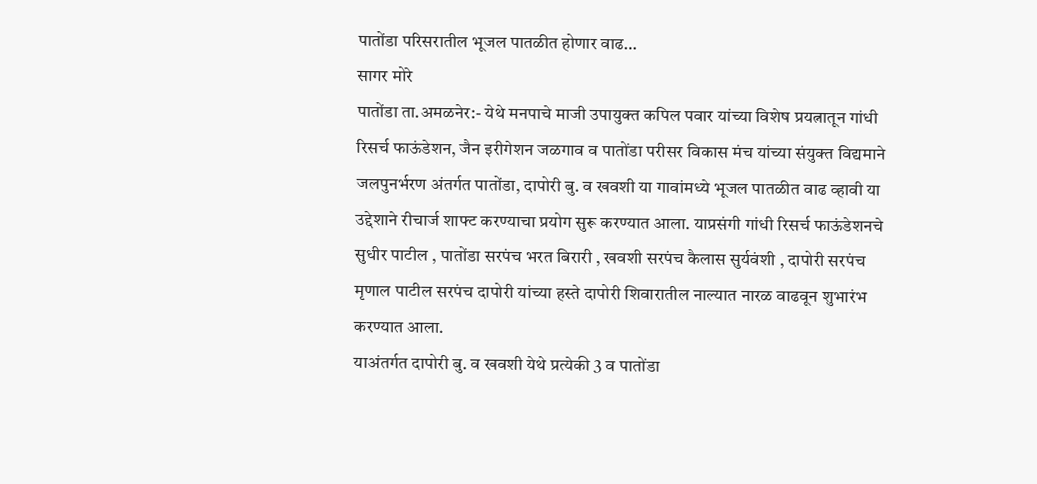पातोंडा परिसरातील भूजल पातळीत होणार वाढ…
सागर मोरे
पातोंडा ता.अमळनेर:- येथे मनपाचे माजी उपायुक्त कपिल पवार यांच्या विशेष प्रयत्नातून गांधी रिसर्च फाऊंडेशन, जैन इरीगेशन जळगाव व पातोंडा परीसर विकास मंच यांच्या संयुक्त विद्यमाने जलपुनर्भरण अंतर्गत पातोंडा, दापोरी बु. व खवशी या गावांमध्ये भूजल पातळीत वाढ व्हावी या उद्देशाने रीचार्ज शाफ्ट करण्याचा प्रयोग सुरू करण्यात आला. याप्रसंगी गांधी रिसर्च फाऊंडेशनचे सुधीर पाटील , पातोंडा सरपंच भरत बिरारी , खवशी सरपंच कैलास सुर्यवंशी , दापोरी सरपंच मृणाल पाटील सरपंच दापोरी यांच्या हस्ते दापोरी शिवारातील नाल्यात नारळ वाढवून शुभारंभ करण्यात आला.
याअंतर्गत दापोरी बु. व खवशी येथे प्रत्येकी 3 व पातोंडा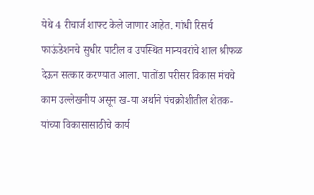येथे 4 रीचार्ज शाफ्ट केले जाणार आहेत. गांधी रिसर्च फाऊंडेशनचे सुधीर पाटील व उपस्थित मान्यवरांचे शाल श्रीफळ देऊन सत्कार करण्यात आला. पातोंडा परीसर विकास मंचचे काम उल्लेखनीय असून ख-या अर्थाने पंचक्रोशीतील शेतक-यांच्या विकासासाठीचे कार्य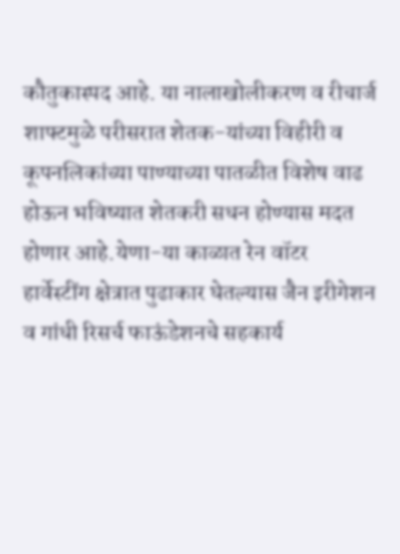कौतुकास्पद आहे. या नालाखोलीकरण व रीचार्ज शाफ्टमुळे परीसरात शेतक-यांच्या विहीरी व कूपनलिकांच्या पाण्याच्या पातळीत विशेष वाढ होऊन भविष्यात शेतकरी सधन होण्यास मदत होणार आहे.येणा-या काळात रेन वॉटर हार्वेस्टींग क्षेत्रात पुढाकार घेतल्यास जैन इरीगेशन व गांधी रिसर्च फाऊंडेशनचे सहकार्य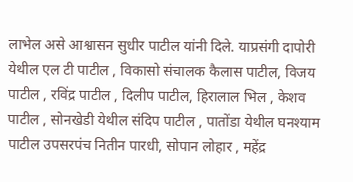लाभेल असे आश्वासन सुधीर पाटील यांनी दिले. याप्रसंगी दापोरी येथील एल टी पाटील , विकासो संचालक कैलास पाटील, विजय पाटील , रविंद्र पाटील , दिलीप पाटील, हिरालाल भिल , केशव पाटील , सोनखेडी येथील संदिप पाटील , पातोंडा येथील घनश्याम पाटील उपसरपंच नितीन पारधी, सोपान लोहार , महेंद्र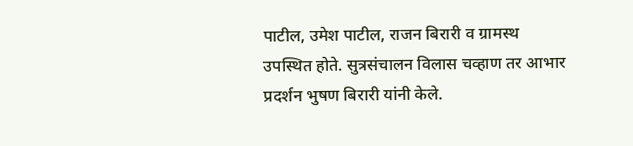पाटील, उमेश पाटील, राजन बिरारी व ग्रामस्थ उपस्थित होते. सुत्रसंचालन विलास चव्हाण तर आभार प्रदर्शन भुषण बिरारी यांनी केले.